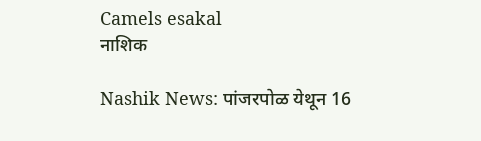Camels esakal
नाशिक

Nashik News: पांजरपोळ येथून 16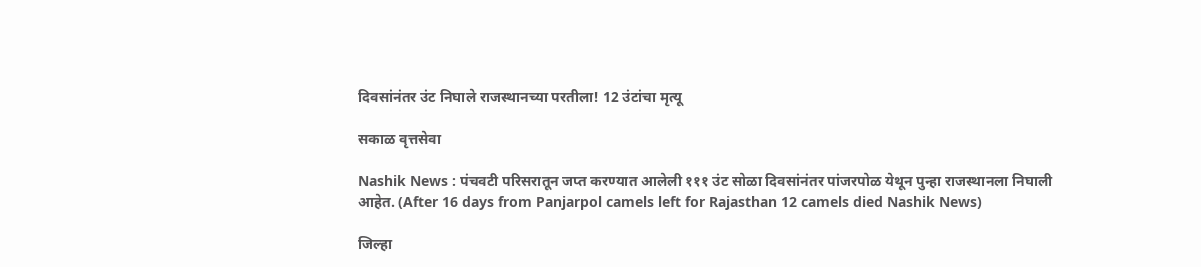दिवसांनंतर उंट निघाले राजस्थानच्या परतीला! 12 उंटांचा मृत्यू

सकाळ वृत्तसेवा

Nashik News : पंचवटी परिसरातून जप्त करण्यात आलेली १११ उंट सोळा दिवसांनंतर पांजरपोळ येथून पुन्हा राजस्थानला निघाली आहेत. (After 16 days from Panjarpol camels left for Rajasthan 12 camels died Nashik News)

जिल्हा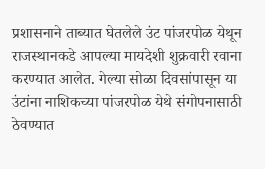प्रशासनाने ताब्यात घेतलेले उंट पांजरपोळ येथून राजस्थानकडे आपल्या मायदेशी शुक्रवारी रवाना करण्यात आलेत. गेल्या सोळा दिवसांपासून या उंटांना नाशिकच्या पांजरपोळ येथे संगोपनासाठी ठेवण्यात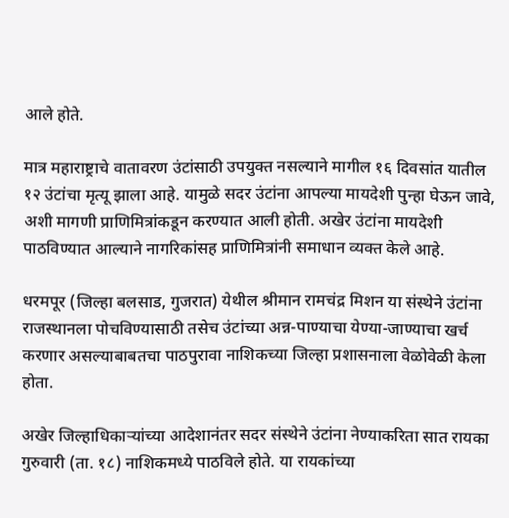आले होते.

मात्र महाराष्ट्राचे वातावरण उंटांसाठी उपयुक्त नसल्याने मागील १६ दिवसांत यातील १२ उंटांचा मृत्यू झाला आहे. यामुळे सदर उंटांना आपल्या मायदेशी पुन्हा घेऊन जावे, अशी मागणी प्राणिमित्रांकडून करण्यात आली होती. अखेर उंटांना मायदेशी पाठविण्यात आल्याने नागरिकांसह प्राणिमित्रांनी समाधान व्यक्त केले आहे.

धरमपूर (जिल्हा बलसाड, गुजरात) येथील श्रीमान रामचंद्र मिशन या संस्थेने उंटांना राजस्थानला पोचविण्यासाठी तसेच उंटांच्या अन्न-पाण्याचा येण्या-जाण्याचा खर्च करणार असल्याबाबतचा पाठपुरावा नाशिकच्या जिल्हा प्रशासनाला वेळोवेळी केला होता.

अखेर जिल्हाधिकाऱ्यांच्या आदेशानंतर सदर संस्थेने उंटांना नेण्याकरिता सात रायका गुरुवारी (ता. १८) नाशिकमध्ये पाठविले होते. या रायकांच्या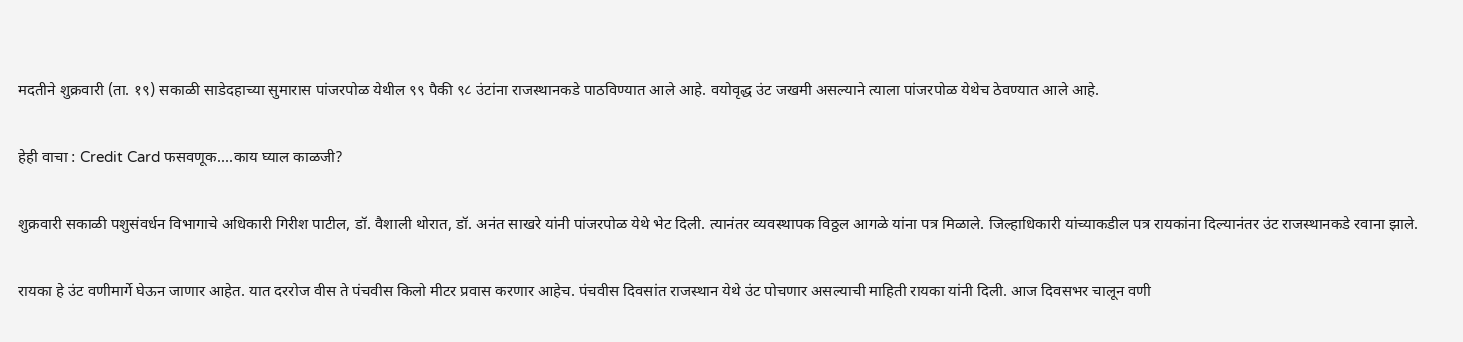मदतीने शुक्रवारी (ता. १९) सकाळी साडेदहाच्या सुमारास पांजरपोळ येथील ९९ पैकी ९८ उंटांना राजस्थानकडे पाठविण्यात आले आहे. वयोवृद्ध उंट जखमी असल्याने त्याला पांजरपोळ येथेच ठेवण्यात आले आहे.

हेही वाचा : Credit Card फसवणूक....काय घ्याल काळजी?

शुक्रवारी सकाळी पशुसंवर्धन विभागाचे अधिकारी गिरीश पाटील, डॉ. वैशाली थोरात, डॉ. अनंत साखरे यांनी पांजरपोळ येथे भेट दिली. त्यानंतर व्यवस्थापक विठ्ठल आगळे यांना पत्र मिळाले. जिल्हाधिकारी यांच्याकडील पत्र रायकांना दिल्यानंतर उंट राजस्थानकडे रवाना झाले.

रायका हे उंट वणीमार्गे घेऊन जाणार आहेत. यात दररोज वीस ते पंचवीस किलो मीटर प्रवास करणार आहेच. पंचवीस दिवसांत राजस्थान येथे उंट पोचणार असल्याची माहिती रायका यांनी दिली. आज दिवसभर चालून वणी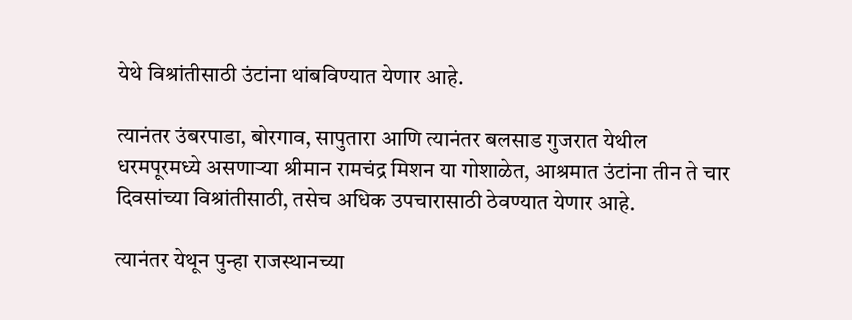येथे विश्रांतीसाठी उंटांना थांबविण्यात येणार आहे.

त्यानंतर उंबरपाडा, बोरगाव, सापुतारा आणि त्यानंतर बलसाड गुजरात येथील धरमपूरमध्ये असणाऱ्या श्रीमान रामचंद्र मिशन या गोशाळेत, आश्रमात उंटांना तीन ते चार दिवसांच्या विश्रांतीसाठी, तसेच अधिक उपचारासाठी ठेवण्यात येणार आहे.

त्यानंतर येथून पुन्हा राजस्थानच्या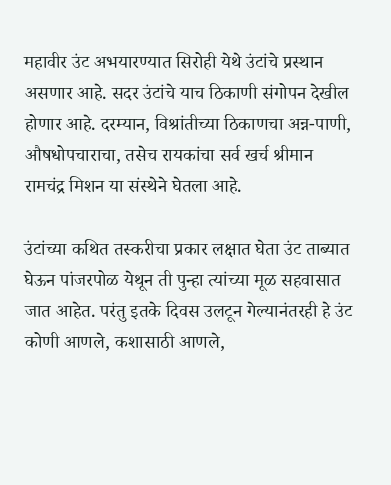महावीर उंट अभयारण्यात सिरोही येथे उंटांचे प्रस्थान असणार आहे. सदर उंटांचे याच ठिकाणी संगोपन देखील होणार आहे. दरम्यान, विश्रांतीच्या ठिकाणचा अन्न-पाणी, औषधोपचाराचा, तसेच रायकांचा सर्व खर्च श्रीमान रामचंद्र मिशन या संस्थेने घेतला आहे.

उंटांच्या कथित तस्करीचा प्रकार लक्षात घेता उंट ताब्यात घेऊन पांजरपोळ येथून ती पुन्हा त्यांच्या मूळ सहवासात जात आहेत. परंतु इतके दिवस उलटून गेल्यानंतरही हे उंट कोणी आणले, कशासाठी आणले,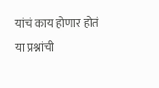यांचं काय होणार होतं या प्रश्नांची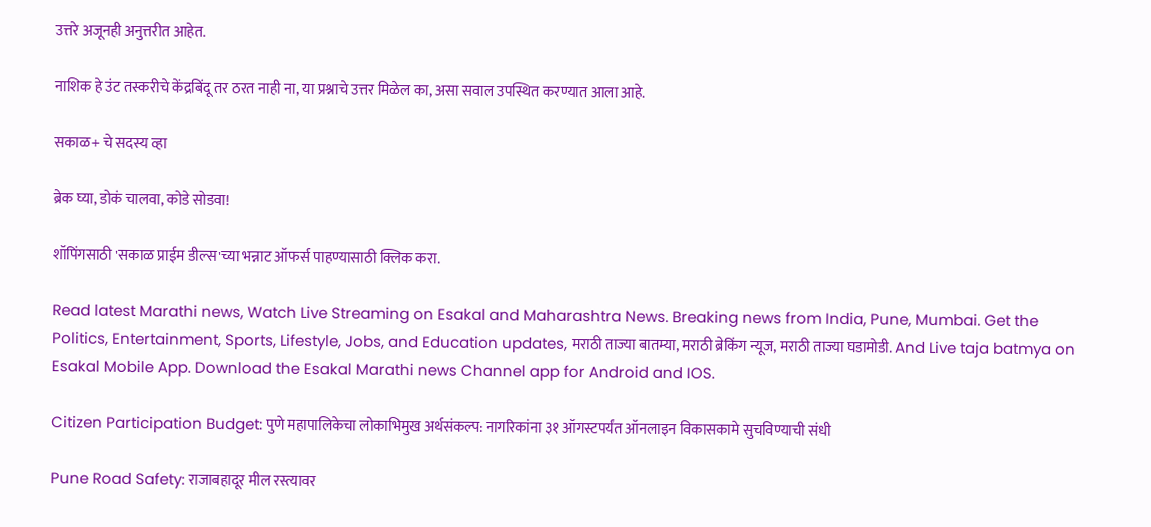उत्तरे अजूनही अनुत्तरीत आहेत.

नाशिक हे उंट तस्करीचे केंद्रबिंदू तर ठरत नाही ना, या प्रश्नाचे उत्तर मिळेल का, असा सवाल उपस्थित करण्यात आला आहे.

सकाळ+ चे सदस्य व्हा

ब्रेक घ्या, डोकं चालवा, कोडे सोडवा!

शॉपिंगसाठी 'सकाळ प्राईम डील्स'च्या भन्नाट ऑफर्स पाहण्यासाठी क्लिक करा.

Read latest Marathi news, Watch Live Streaming on Esakal and Maharashtra News. Breaking news from India, Pune, Mumbai. Get the Politics, Entertainment, Sports, Lifestyle, Jobs, and Education updates, मराठी ताज्या बातम्या, मराठी ब्रेकिंग न्यूज, मराठी ताज्या घडामोडी. And Live taja batmya on Esakal Mobile App. Download the Esakal Marathi news Channel app for Android and IOS.

Citizen Participation Budget: पुणे महापालिकेचा लोकाभिमुख अर्थसंकल्प: नागरिकांना ३१ ऑगस्टपर्यंत ऑनलाइन विकासकामे सुचविण्याची संधी

Pune Road Safety: राजाबहादूर मील रस्त्यावर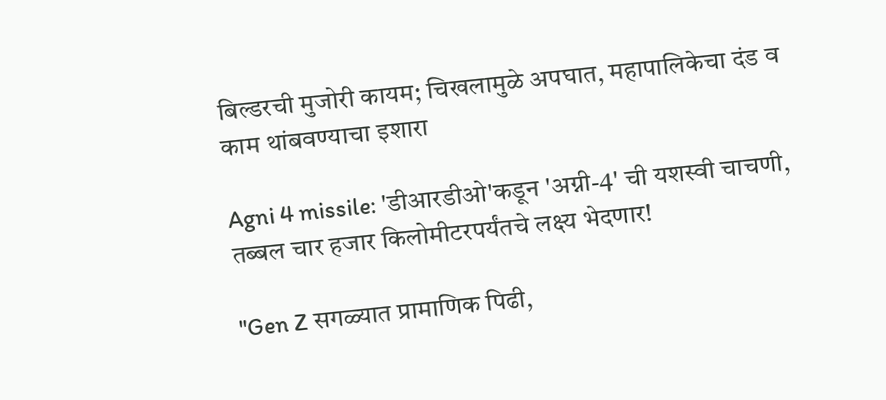बिल्डरची मुजोरी कायम; चिखलामुळे अपघात, महापालिकेचा दंड व काम थांबवण्याचा इशारा

Agni 4 missile: 'डीआरडीओ'कडून 'अग्नी-4' ची यशस्वी चाचणी, तब्बल चार हजार किलोमीटरपर्यंतचे लक्ष्य भेदणार!

''Gen Z सगळ्यात प्रामाणिक पिढी,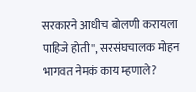सरकारने आधीच बोलणी करायला पाहिजे होती'', सरसंघचालक मोहन भागवत नेमकं काय म्हणाले?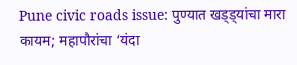Pune civic roads issue: पुण्यात खड्ड्यांचा मारा कायम; महापौरांचा ‘यंदा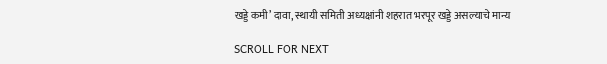खड्डे कमी’ दावा, स्थायी समिती अध्यक्षांनी शहरात भरपूर खड्डे असल्याचे मान्य

SCROLL FOR NEXT